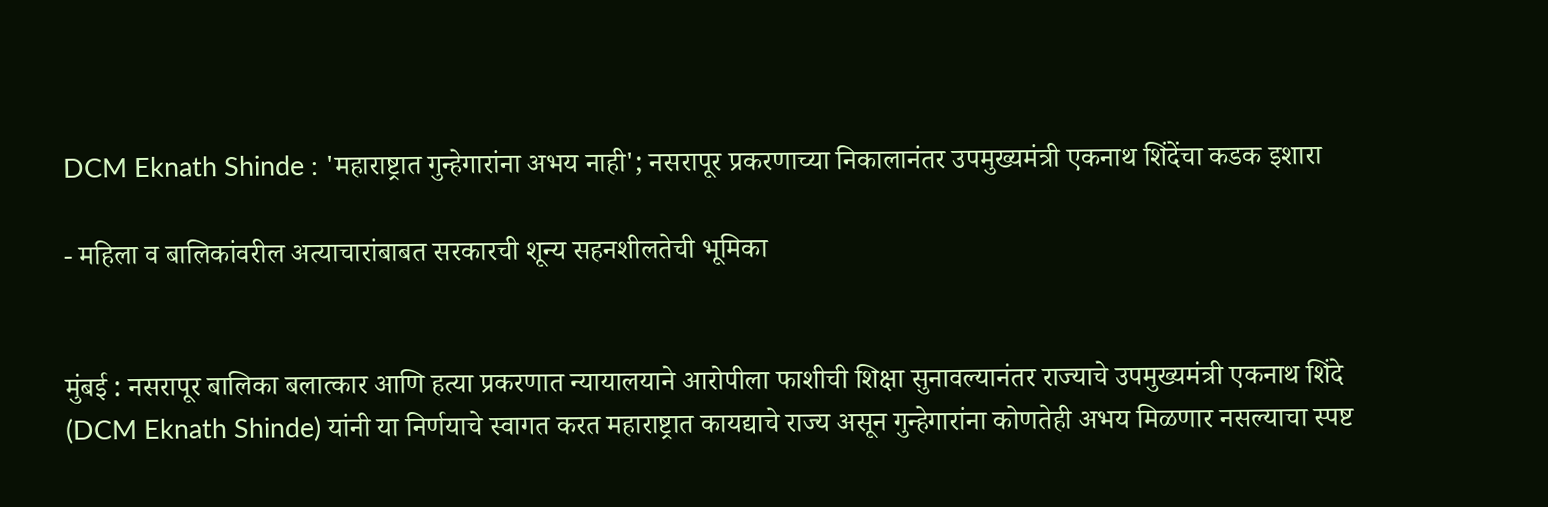DCM Eknath Shinde : 'महाराष्ट्रात गुन्हेगारांना अभय नाही'; नसरापूर प्रकरणाच्या निकालानंतर उपमुख्यमंत्री एकनाथ शिंदेंचा कडक इशारा

- महिला व बालिकांवरील अत्याचारांबाबत सरकारची शून्य सहनशीलतेची भूमिका


मुंबई : नसरापूर बालिका बलात्कार आणि हत्या प्रकरणात न्यायालयाने आरोपीला फाशीची शिक्षा सुनावल्यानंतर राज्याचे उपमुख्यमंत्री एकनाथ शिंदे (DCM Eknath Shinde) यांनी या निर्णयाचे स्वागत करत महाराष्ट्रात कायद्याचे राज्य असून गुन्हेगारांना कोणतेही अभय मिळणार नसल्याचा स्पष्ट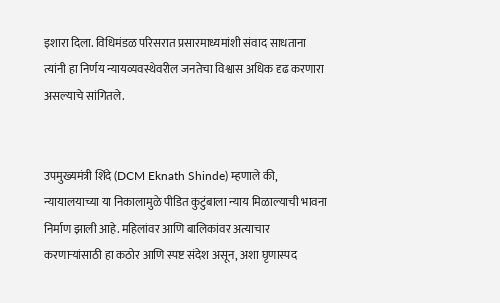इशारा दिला. विधिमंडळ परिसरात प्रसारमाध्यमांशी संवाद साधताना त्यांनी हा निर्णय न्यायव्यवस्थेवरील जनतेचा विश्वास अधिक दृढ करणारा असल्याचे सांगितले.


उपमुख्यमंत्री शिंदे (DCM Eknath Shinde) म्हणाले की, न्यायालयाच्या या निकालामुळे पीडित कुटुंबाला न्याय मिळाल्याची भावना निर्माण झाली आहे. महिलांवर आणि बालिकांवर अत्याचार करणाऱ्यांसाठी हा कठोर आणि स्पष्ट संदेश असून, अशा घृणास्पद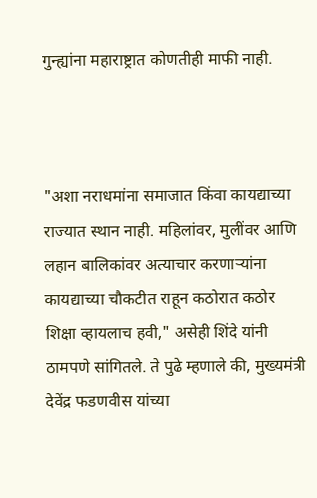गुन्ह्यांना महाराष्ट्रात कोणतीही माफी नाही.



"अशा नराधमांना समाजात किंवा कायद्याच्या राज्यात स्थान नाही. महिलांवर, मुलींवर आणि लहान बालिकांवर अत्याचार करणाऱ्यांना कायद्याच्या चौकटीत राहून कठोरात कठोर शिक्षा व्हायलाच हवी," असेही शिंदे यांनी ठामपणे सांगितले. ते पुढे म्हणाले की, मुख्यमंत्री देवेंद्र फडणवीस यांच्या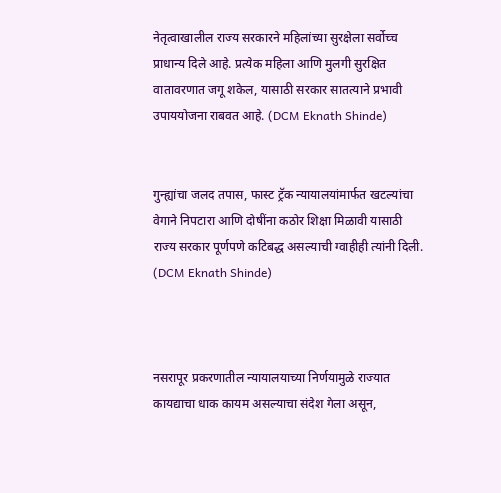नेतृत्वाखालील राज्य सरकारने महिलांच्या सुरक्षेला सर्वोच्च प्राधान्य दिले आहे. प्रत्येक महिला आणि मुलगी सुरक्षित वातावरणात जगू शकेल, यासाठी सरकार सातत्याने प्रभावी उपाययोजना राबवत आहे. (DCM Eknath Shinde)


गुन्ह्यांचा जलद तपास, फास्ट ट्रॅक न्यायालयांमार्फत खटल्यांचा वेगाने निपटारा आणि दोषींना कठोर शिक्षा मिळावी यासाठी राज्य सरकार पूर्णपणे कटिबद्ध असल्याची ग्वाहीही त्यांनी दिली. (DCM Eknath Shinde)



नसरापूर प्रकरणातील न्यायालयाच्या निर्णयामुळे राज्यात कायद्याचा धाक कायम असल्याचा संदेश गेला असून,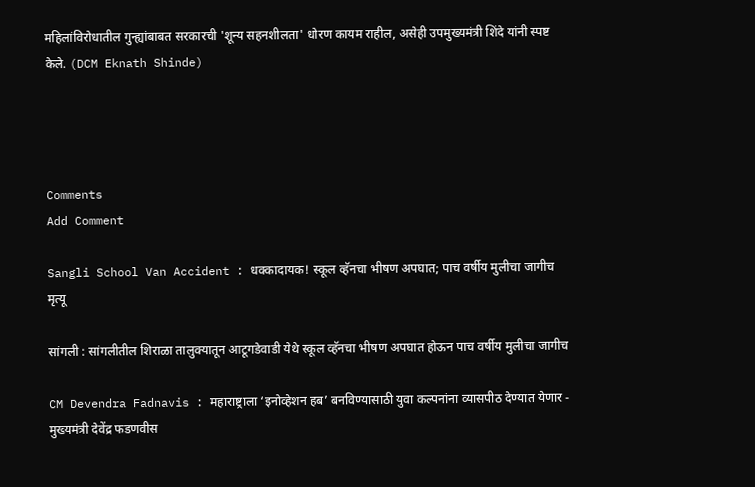महिलांविरोधातील गुन्ह्यांबाबत सरकारची 'शून्य सहनशीलता' धोरण कायम राहील, असेही उपमुख्यमंत्री शिंदे यांनी स्पष्ट केले. (DCM Eknath Shinde)




Comments
Add Comment

Sangli School Van Accident : धक्कादायक! स्कूल व्हॅनचा भीषण अपघात; पाच वर्षीय मुलीचा जागीच मृत्यू

सांगली : सांगलीतील शिराळा तालुक्यातून आटूगडेवाडी येथे स्कूल व्हॅनचा भीषण अपघात होऊन पाच वर्षीय मुलीचा जागीच

CM Devendra Fadnavis : महाराष्ट्राला ‘इनोव्हेशन हब’ बनविण्यासाठी युवा कल्पनांना व्यासपीठ देण्यात येणार - मुख्यमंत्री देवेंद्र फडणवीस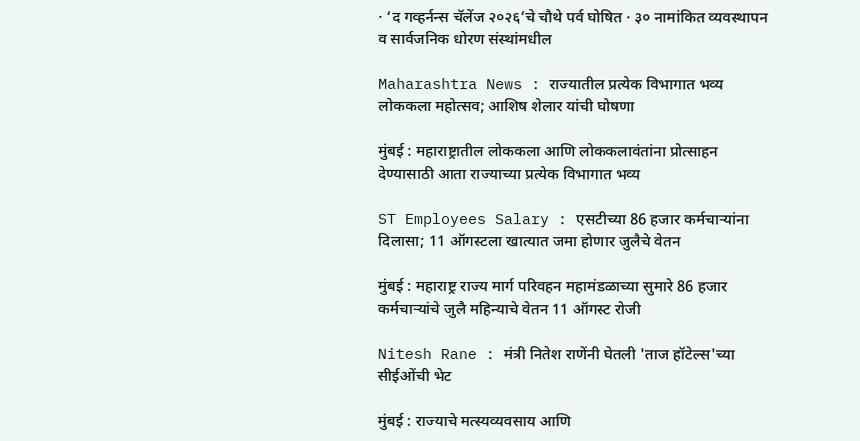· ‘द गव्हर्नन्स चॅलेंज २०२६’चे चौथे पर्व घोषित · ३० नामांकित व्यवस्थापन व सार्वजनिक धोरण संस्थांमधील

Maharashtra News : राज्यातील प्रत्येक विभागात भव्य लोककला महोत्सव; आशिष शेलार यांची घोषणा

मुंबई : महाराष्ट्रातील लोककला आणि लोककलावंतांना प्रोत्साहन देण्यासाठी आता राज्याच्या प्रत्येक विभागात भव्य

ST Employees Salary : एसटीच्या 86 हजार कर्मचाऱ्यांना दिलासा; 11 ऑगस्टला खात्यात जमा होणार जुलैचे वेतन

मुंबई : महाराष्ट्र राज्य मार्ग परिवहन महामंडळाच्या सुमारे 86 हजार कर्मचाऱ्यांचे जुलै महिन्याचे वेतन 11 ऑगस्ट रोजी

Nitesh Rane : मंत्री नितेश राणेंनी घेतली 'ताज हॉटेल्स'च्या सीईओंची भेट

मुंबई : राज्याचे मत्स्यव्यवसाय आणि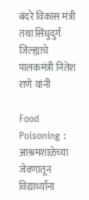बंदरे विकास मंत्री तथा सिंधुदुर्ग जिल्ह्याचे पालकमंत्री नितेश राणे यांनी

Food Poisoning : आश्रमशाळेच्या जेवणातून विद्यार्थ्यांना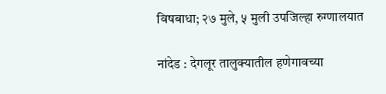विषबाधा; २७ मुले, ५ मुली उपजिल्हा रुग्णालयात

नांदेड : देगलूर तालुक्यातील हणेगावच्या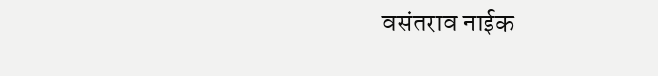वसंतराव नाईक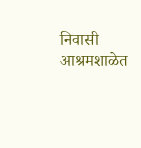निवासी आश्रमशाळेत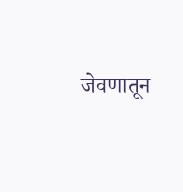जेवणातून